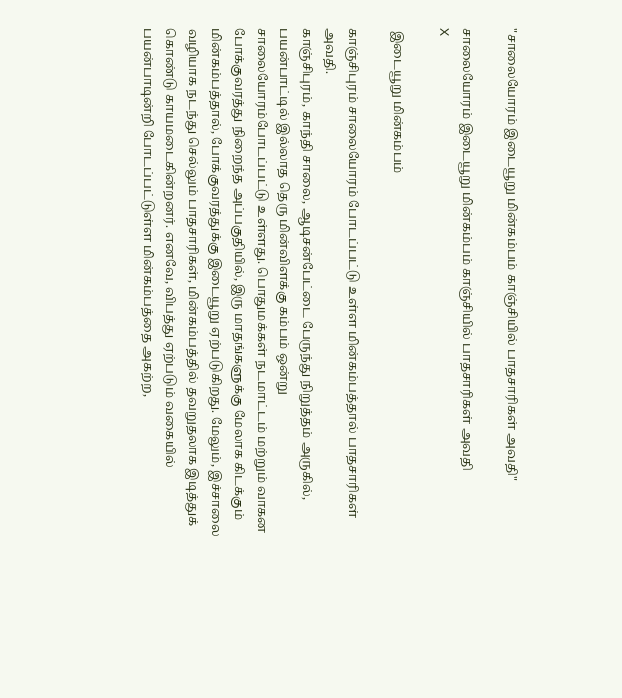"சாலையோரம் இடையூறு மின்கம்பம் காஞ்சியில் பாதசாரிகள் அவதி"

சாலையோரம் இடையூறு மின்கம்பம் காஞ்சியில் பாதசாரிகள் அவதி
X

 இடையூறு மின்கம்பம்

காஞ்சிபுரம் சாலையோரம் போடப்பட்டு உள்ள மின்கம்பத்தால் பாதசாரிகள் அவதி.
காஞ்சிபுரம், காந்தி சாலை, ஆடிசன்பேட்டை பேருந்து நிறுத்தம் அருகில், பயன்பாட்டில் இல்லாத தெரு மின்விளக்கு கம்பம் ஒன்று சாலையோரம்போடப்பட்டு உள்ளது. பொதுமக்கள் நடமாட்டம் மற்றும் வாகன போக்குவரத்து நிறைந்த அப்பகுதியில், இரு மாதங்களுக்கு மேலாக கிடக்கும் மின்கம்பத்தால், போக்குவரத்துக்கு இடையூறு ஏற்படுகிறது. மேலும், இச்சாலை வழியாக நடந்து செல்லும் பாதசாரிகள், மின்கம்பத்தில் தவறுதலாக இடித்துக் கொண்டு காயமடைகின்றனர். எனவே, விபத்து ஏற்படும் வகையில் பயன்பாடின்றி போடப்பட்டுள்ள மின்கம்பத்தை அகற்ற,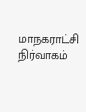மாநகராட்சி நிர்வாகம்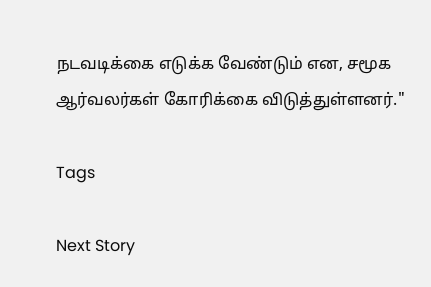நடவடிக்கை எடுக்க வேண்டும் என, சமூக ஆர்வலர்கள் கோரிக்கை விடுத்துள்ளனர்."

Tags

Next Story